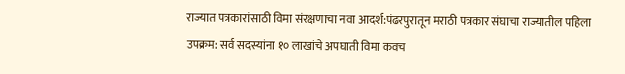राज्यात पत्रकारांसाठी विमा संरक्षणाचा नवा आदर्श:पंढरपुरातून मराठी पत्रकार संघाचा राज्यातील पहिला उपक्रम: सर्व सदस्यांना १० लाखांचे अपघाती विमा कवच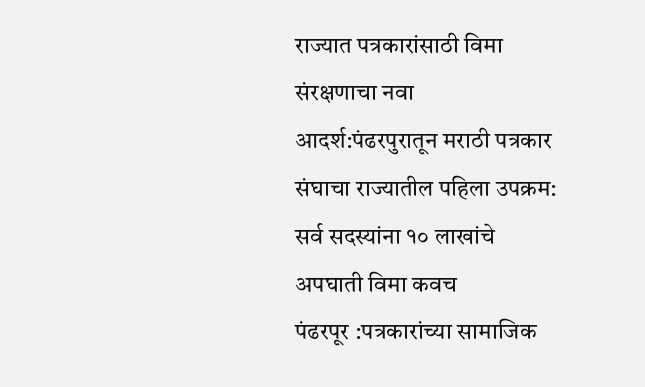राज्यात पत्रकारांसाठी विमा संरक्षणाचा नवा आदर्श:पंढरपुरातून मराठी पत्रकार संघाचा राज्यातील पहिला उपक्रम: सर्व सदस्यांना १० लाखांचे अपघाती विमा कवच
पंढरपूर :पत्रकारांच्या सामाजिक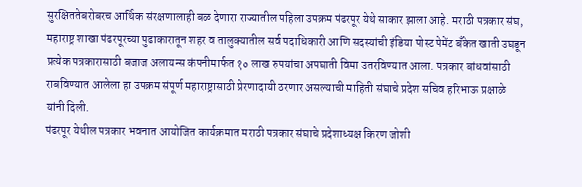सुरक्षिततेबरोबरच आर्थिक संरक्षणालाही बळ देणारा राज्यातील पहिला उपक्रम पंढरपूर येथे साकार झाला आहे. मराठी पत्रकार संघ, महाराष्ट्र शाखा पंढरपूरच्या पुढाकारातून शहर व तालुक्यातील सर्व पदाधिकारी आणि सदस्यांची इंडिया पोस्ट पेमेंट बँकेत खाती उघडून प्रत्येक पत्रकारासाठी बजाज अलायन्स कंपनीमार्फत १० लाख रुपयांचा अपघाती विमा उतरविण्यात आला. पत्रकार बांधवांसाठी राबविण्यात आलेला हा उपक्रम संपूर्ण महाराष्ट्रासाठी प्रेरणादायी ठरणार असल्याची माहिती संघाचे प्रदेश सचिव हरिभाऊ प्रक्षाळे यांनी दिली.
पंढरपूर येथील पत्रकार भवनात आयोजित कार्यक्रमात मराठी पत्रकार संघाचे प्रदेशाध्यक्ष किरण जोशी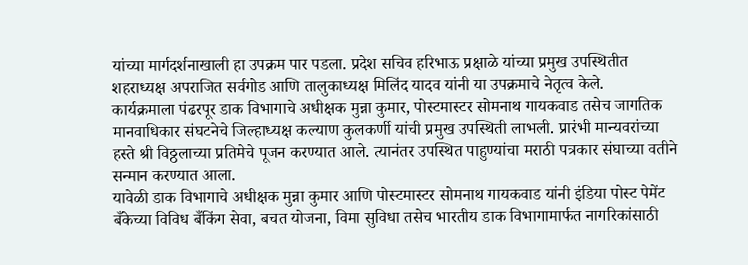यांच्या मार्गदर्शनाखाली हा उपक्रम पार पडला. प्रदेश सचिव हरिभाऊ प्रक्षाळे यांच्या प्रमुख उपस्थितीत शहराध्यक्ष अपराजित सर्वगोड आणि तालुकाध्यक्ष मिलिंद यादव यांनी या उपक्रमाचे नेतृत्व केले.
कार्यक्रमाला पंढरपूर डाक विभागाचे अधीक्षक मुन्ना कुमार, पोस्टमास्टर सोमनाथ गायकवाड तसेच जागतिक मानवाधिकार संघटनेचे जिल्हाध्यक्ष कल्याण कुलकर्णी यांची प्रमुख उपस्थिती लाभली. प्रारंभी मान्यवरांच्या हस्ते श्री विठ्ठलाच्या प्रतिमेचे पूजन करण्यात आले. त्यानंतर उपस्थित पाहुण्यांचा मराठी पत्रकार संघाच्या वतीने सन्मान करण्यात आला.
यावेळी डाक विभागाचे अधीक्षक मुन्ना कुमार आणि पोस्टमास्टर सोमनाथ गायकवाड यांनी इंडिया पोस्ट पेमेंट बँकेच्या विविध बँकिंग सेवा, बचत योजना, विमा सुविधा तसेच भारतीय डाक विभागामार्फत नागरिकांसाठी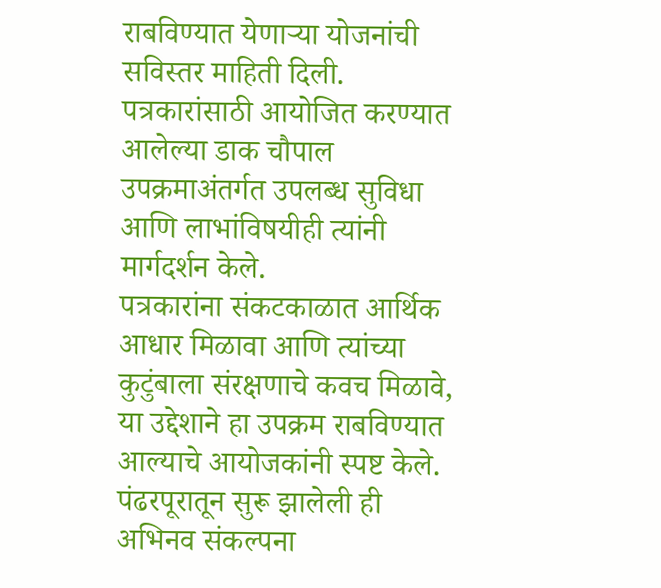राबविण्यात येणाऱ्या योजनांची सविस्तर माहिती दिली. पत्रकारांसाठी आयोजित करण्यात आलेल्या डाक चौपाल उपक्रमाअंतर्गत उपलब्ध सुविधा आणि लाभांविषयीही त्यांनी मार्गदर्शन केले.
पत्रकारांना संकटकाळात आर्थिक आधार मिळावा आणि त्यांच्या कुटुंबाला संरक्षणाचे कवच मिळावे, या उद्देशाने हा उपक्रम राबविण्यात आल्याचे आयोजकांनी स्पष्ट केले. पंढरपूरातून सुरू झालेली ही अभिनव संकल्पना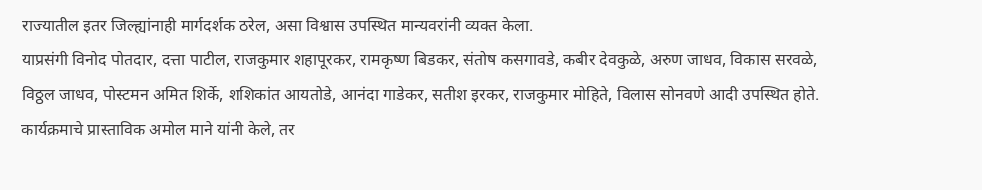राज्यातील इतर जिल्ह्यांनाही मार्गदर्शक ठरेल, असा विश्वास उपस्थित मान्यवरांनी व्यक्त केला.
याप्रसंगी विनोद पोतदार, दत्ता पाटील, राजकुमार शहापूरकर, रामकृष्ण बिडकर, संतोष कसगावडे, कबीर देवकुळे, अरुण जाधव, विकास सरवळे, विठ्ठल जाधव, पोस्टमन अमित शिर्के, शशिकांत आयतोडे, आनंदा गाडेकर, सतीश इरकर, राजकुमार मोहिते, विलास सोनवणे आदी उपस्थित होते.
कार्यक्रमाचे प्रास्ताविक अमोल माने यांनी केले, तर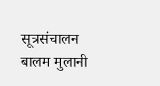सूत्रसंचालन बालम मुलानी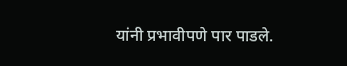यांनी प्रभावीपणे पार पाडले.